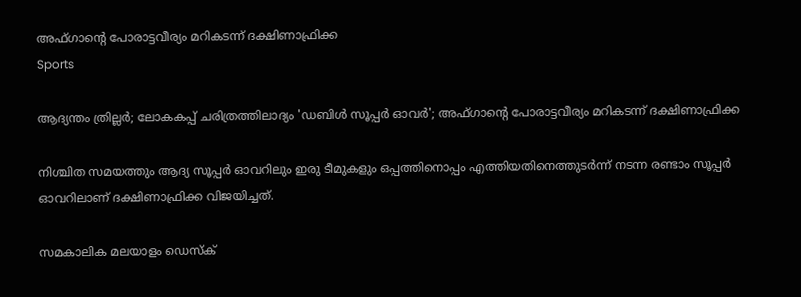അഫ്ഗാന്റെ പോരാട്ടവീര്യം മറികടന്ന് ദക്ഷിണാഫ്രിക്ക
Sports

ആദ്യന്തം ത്രില്ലര്‍; ലോകകപ്പ് ചരിത്രത്തിലാദ്യം 'ഡബിള്‍ സൂപ്പര്‍ ഓവര്‍'; അഫ്ഗാന്റെ പോരാട്ടവീര്യം മറികടന്ന് ദക്ഷിണാഫ്രിക്ക

നിശ്ചിത സമയത്തും ആദ്യ സൂപ്പര്‍ ഓവറിലും ഇരു ടീമുകളും ഒപ്പത്തിനൊപ്പം എത്തിയതിനെത്തുടര്‍ന്ന് നടന്ന രണ്ടാം സൂപ്പര്‍ ഓവറിലാണ് ദക്ഷിണാഫ്രിക്ക വിജയിച്ചത്.

സമകാലിക മലയാളം ഡെസ്ക്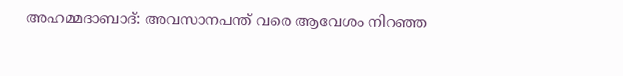അഹമ്മദാബാദ്: അവസാനപന്ത് വരെ ആവേശം നിറഞ്ഞ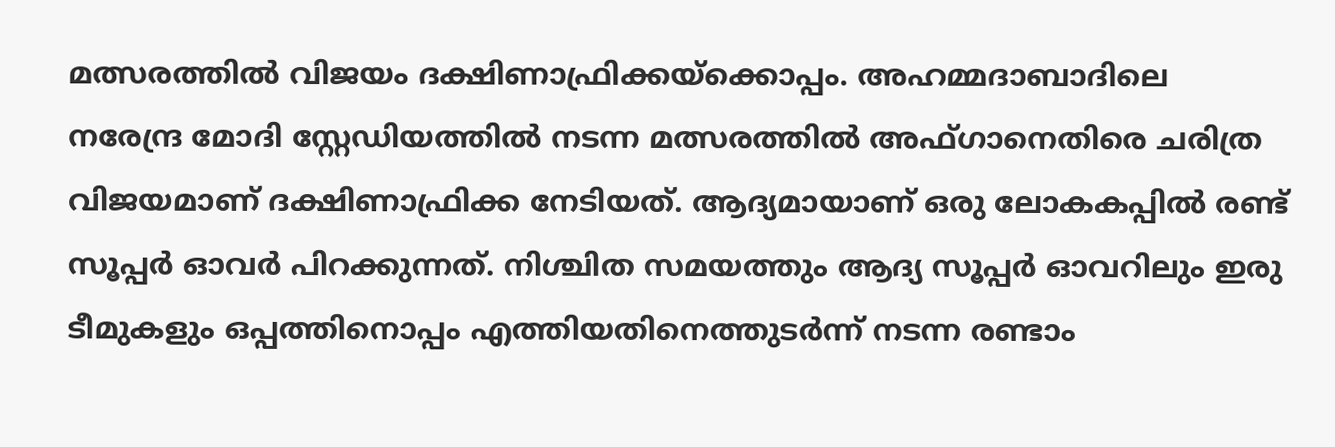മത്സരത്തില്‍ വിജയം ദക്ഷിണാഫ്രിക്കയ്‌ക്കൊപ്പം. അഹമ്മദാബാദിലെ നരേന്ദ്ര മോദി സ്റ്റേഡിയത്തില്‍ നടന്ന മത്സരത്തില്‍ അഫ്ഗാനെതിരെ ചരിത്ര വിജയമാണ് ദക്ഷിണാഫ്രിക്ക നേടിയത്. ആദ്യമായാണ് ഒരു ലോകകപ്പില്‍ രണ്ട് സൂപ്പര്‍ ഓവര്‍ പിറക്കുന്നത്. നിശ്ചിത സമയത്തും ആദ്യ സൂപ്പര്‍ ഓവറിലും ഇരു ടീമുകളും ഒപ്പത്തിനൊപ്പം എത്തിയതിനെത്തുടര്‍ന്ന് നടന്ന രണ്ടാം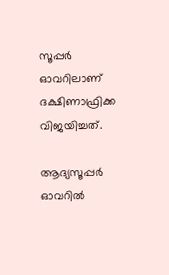സൂപ്പര്‍ ഓവറിലാണ് ദക്ഷിണാഫ്രിക്ക വിജയിച്ചത്.

ആദ്യസൂപ്പര്‍ ഓവറില്‍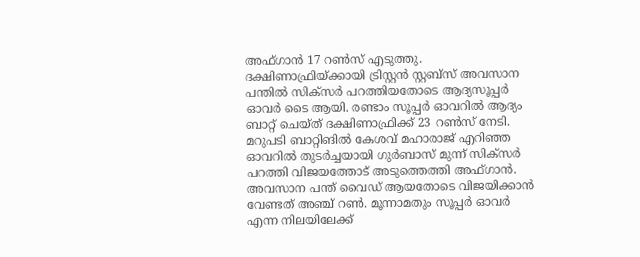അഫ്ഗാന്‍ 17 റണ്‍സ് എടുത്തു. ദക്ഷിണാഫ്രിയ്ക്കായി ട്രിസ്റ്റന്‍ സ്റ്റബ്‌സ് അവസാന പന്തില്‍ സിക്‌സര്‍ പറത്തിയതോടെ ആദ്യസൂപ്പര്‍ ഓവര്‍ ടൈ ആയി. രണ്ടാം സൂപ്പര്‍ ഓവറില്‍ ആദ്യം ബാറ്റ് ചെയ്ത് ദക്ഷിണാഫ്രിക്ക് 23 റണ്‍സ് നേടി. മറുപടി ബാറ്റിങില്‍ കേശവ് മഹാരാജ് എറിഞ്ഞ ഓവറില്‍ തുടര്‍ച്ചയായി ഗുര്‍ബാസ് മുന്ന് സിക്‌സര്‍ പറത്തി വിജയത്തോട് അടുത്തെത്തി അഫ്ഗാന്‍. അവസാന പന്ത് വൈഡ് ആയതോടെ വിജയിക്കാന്‍ വേണ്ടത് അഞ്ച് റണ്‍. മൂന്നാമതും സൂപ്പര്‍ ഓവര്‍ എന്ന നിലയിലേക്ക്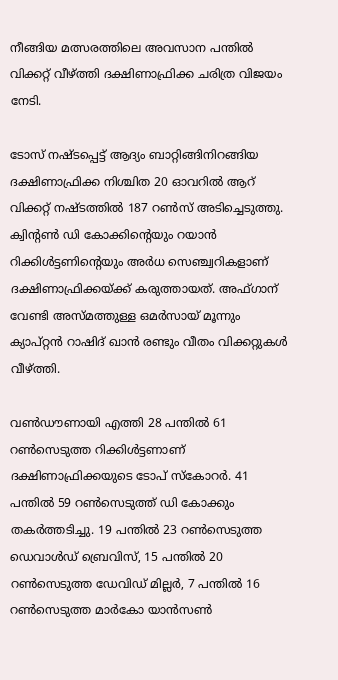നീങ്ങിയ മത്സരത്തിലെ അവസാന പന്തില്‍ വിക്കറ്റ് വീഴ്ത്തി ദക്ഷിണാഫ്രിക്ക ചരിത്ര വിജയം നേടി.

ടോസ് നഷ്ടപ്പെട്ട് ആദ്യം ബാറ്റിങ്ങിനിറങ്ങിയ ദക്ഷിണാഫ്രിക്ക നിശ്ചിത 20 ഓവറില്‍ ആറ് വിക്കറ്റ് നഷ്ടത്തില്‍ 187 റണ്‍സ് അടിച്ചെടുത്തു. ക്വിന്റണ്‍ ഡി കോക്കിന്റെയും റയാന്‍ റിക്കിള്‍ട്ടണിന്റെയും അര്‍ധ സെഞ്ച്വറികളാണ് ദക്ഷിണാഫ്രിക്കയ്ക്ക് കരുത്തായത്. അഫ്ഗാന് വേണ്ടി അസ്മത്തുള്ള ഒമര്‍സായ് മൂന്നും ക്യാപ്റ്റന്‍ റാഷിദ് ഖാന്‍ രണ്ടും വീതം വിക്കറ്റുകള്‍ വീഴ്ത്തി.

വണ്‍ഡൗണായി എത്തി 28 പന്തില്‍ 61 റണ്‍സെടുത്ത റിക്കിള്‍ട്ടണാണ് ദക്ഷിണാഫ്രിക്കയുടെ ടോപ് സ്‌കോറര്‍. 41 പന്തില്‍ 59 റണ്‍സെടുത്ത് ഡി കോക്കും തകര്‍ത്തടിച്ചു. 19 പന്തില്‍ 23 റണ്‍സെടുത്ത ഡെവാള്‍ഡ് ബ്രെവിസ്, 15 പന്തില്‍ 20 റണ്‍സെടുത്ത ഡേവിഡ് മില്ലര്‍, 7 പന്തില്‍ 16 റണ്‍സെടുത്ത മാര്‍കോ യാന്‍സണ്‍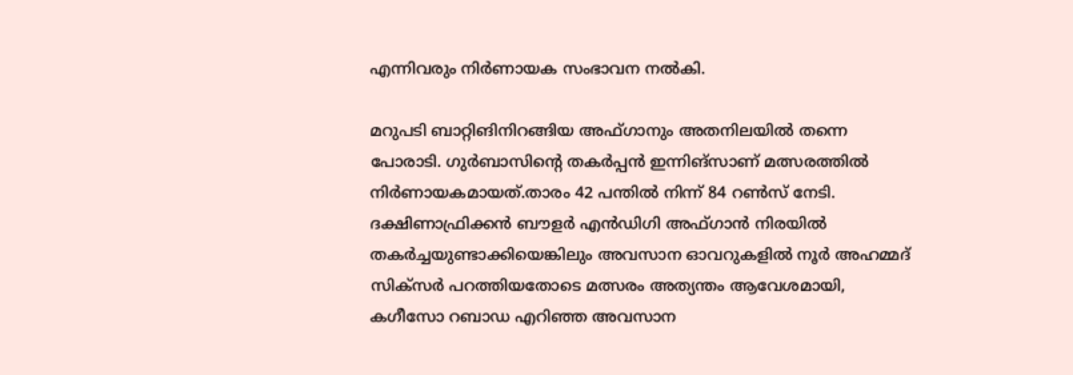എന്നിവരും നിര്‍ണായക സംഭാവന നല്‍കി.

മറുപടി ബാറ്റിങിനിറങ്ങിയ അഫ്ഗാനും അതനിലയില്‍ തന്നെ പോരാടി. ഗുര്‍ബാസിന്റെ തകര്‍പ്പന്‍ ഇന്നിങ്‌സാണ് മത്സരത്തില്‍ നിര്‍ണായകമായത്.താരം 42 പന്തില്‍ നിന്ന് 84 റണ്‍സ് നേടി. ദക്ഷിണാഫ്രിക്കന്‍ ബൗളര്‍ എന്‍ഡിഗി അഫ്ഗാന്‍ നിരയില്‍ തകര്‍ച്ചയുണ്ടാക്കിയെങ്കിലും അവസാന ഓവറുകളില്‍ നൂര്‍ അഹമ്മദ് സിക്‌സര്‍ പറത്തിയതോടെ മത്സരം അത്യന്തം ആവേശമായി, കഗീസോ റബാഡ എറിഞ്ഞ അവസാന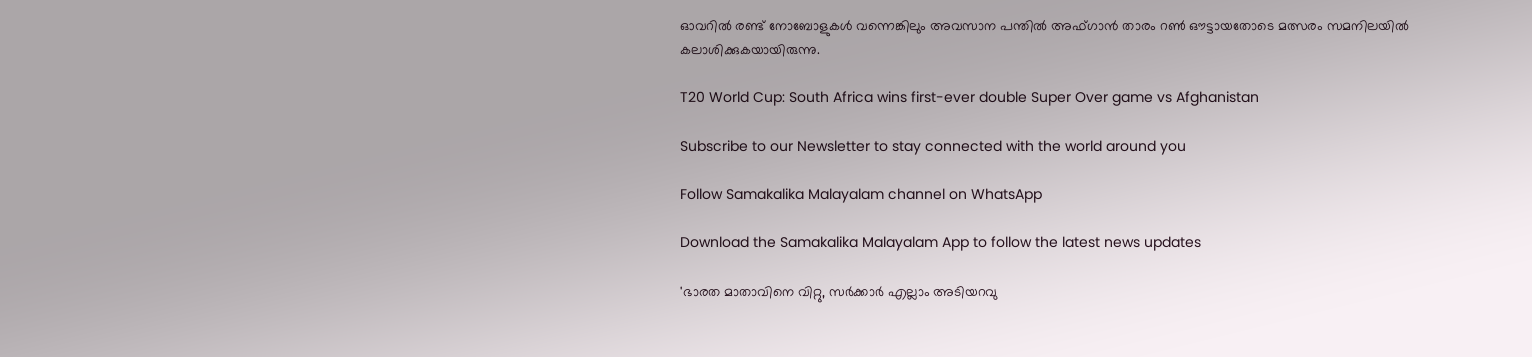ഓവറില്‍ രണ്ട് നോബോളുകള്‍ വന്നെങ്കിലും അവസാന പന്തില്‍ അഫ്ഗാന്‍ താരം റണ്‍ ഔട്ടായതോടെ മത്സരം സമനിലയില്‍ കലാശിക്കുകയായിരുന്നു.

T20 World Cup: South Africa wins first-ever double Super Over game vs Afghanistan

Subscribe to our Newsletter to stay connected with the world around you

Follow Samakalika Malayalam channel on WhatsApp

Download the Samakalika Malayalam App to follow the latest news updates

'ഭാരത മാതാവിനെ വിറ്റു, സര്‍ക്കാര്‍ എല്ലാം അടിയറവു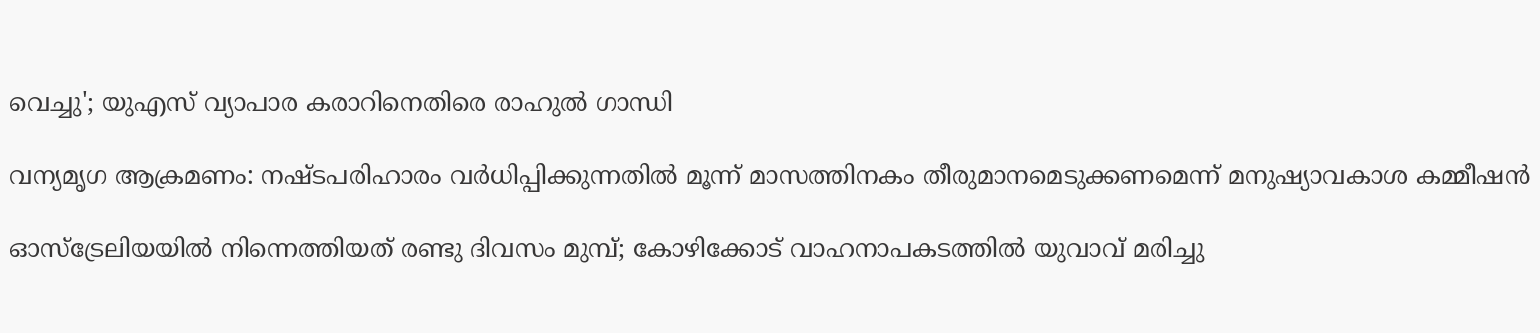വെച്ചു'; യുഎസ്‌ വ്യാപാര കരാറിനെതിരെ രാഹുല്‍ ഗാന്ധി

വന്യമൃഗ ആക്രമണം: നഷ്ടപരിഹാരം വര്‍ധിപ്പിക്കുന്നതില്‍ മൂന്ന് മാസത്തിനകം തീരുമാനമെടുക്കണമെന്ന് മനുഷ്യാവകാശ കമ്മീഷന്‍

ഓസ്ട്രേലിയയിൽ നിന്നെത്തിയത് രണ്ടു ദിവസം മുമ്പ്; കോഴിക്കോട് വാഹനാപകടത്തിൽ യുവാവ് മരിച്ചു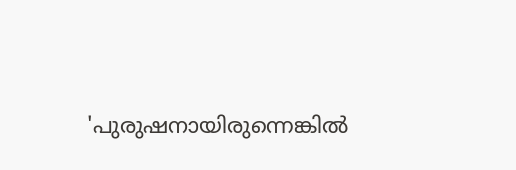'പുരുഷനായിരുന്നെങ്കില്‍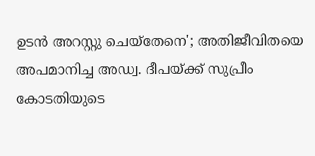ഉടന്‍ അറസ്റ്റു ചെയ്‌തേനെ'; അതിജീവിതയെ അപമാനിച്ച അഡ്വ. ദീപയ്ക്ക് സുപ്രീം കോടതിയുടെ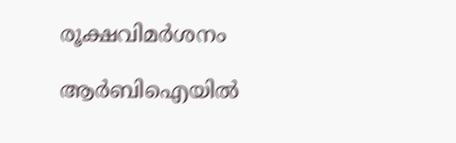രൂക്ഷവിമര്‍ശനം

ആർബിഐയിൽ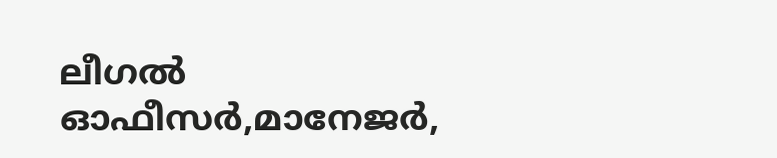ലീഗൽ ഓഫീസർ,മാനേജർ,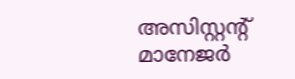അസിസ്റ്റന്റ് മാനേജർ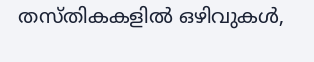തസ്തികകളിൽ ഒഴിവുകൾ,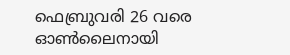ഫെബ്രുവരി 26 വരെ ഓൺലൈനായി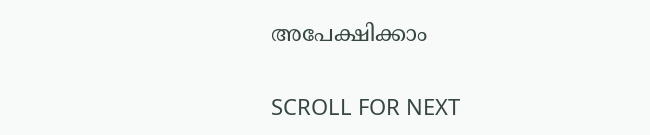അപേക്ഷിക്കാം

SCROLL FOR NEXT